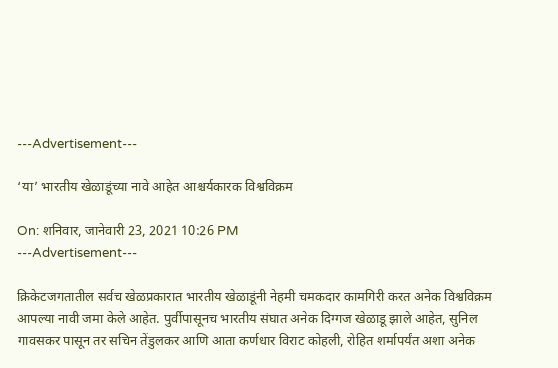---Advertisement---

‘या’ भारतीय खेळाडूंच्या नावे आहेत आश्चर्यकारक विश्वविक्रम

On: शनिवार, जानेवारी 23, 2021 10:26 PM
---Advertisement---

क्रिकेटजगतातील सर्वच खेळप्रकारात भारतीय खेळाडूंनी नेहमी चमकदार कामगिरी करत अनेक विश्वविक्रम आपल्या नावी जमा केले आहेत. पुर्वीपासूनच भारतीय संघात अनेक दिग्गज खेळाडू झाले आहेत, सुनिल गावसकर पासून तर सचिन तेंडुलकर आणि आता कर्णधार विराट कोहली, रोहित शर्मापर्यंत अशा अनेक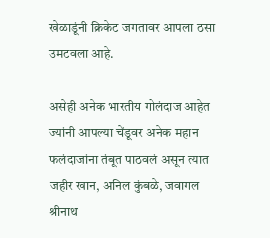खेळाडूंनी क्रिकेट जगतावर आपला ठसा उमटवला आहे.

असेही अनेक भारतीय गोलंदाज आहेत ज्यांनी आपल्या चेंडूवर अनेक महान फलंदाजांना तंबूत पाठवलं असून त्यात जहीर खान, अनिल कुंबळे, जवागल श्रीनाथ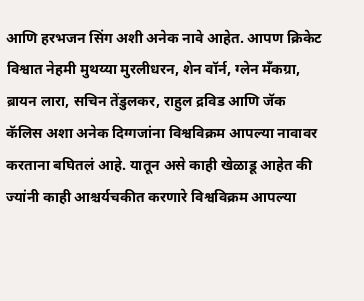आणि हरभजन सिंग अशी अनेक नावे आहेत. आपण क्रिकेट विश्वात नेहमी मुथय्या मुरलीधरन, शेन वॉर्न, ग्लेन मँकग्रा, ब्रायन लारा, सचिन तेंडुलकर, राहुल द्रविड आणि जॅक कॅलिस अशा अनेक दिग्गजांना विश्वविक्रम आपल्या नावावर करताना बघितलं आहे. यातून असे काही खेळाडू आहेत की ज्यांनी काही आश्चर्यचकीत करणारे विश्वविक्रम आपल्या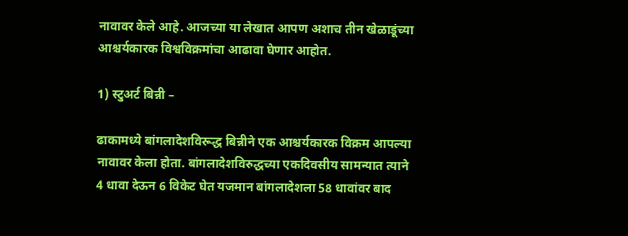नावावर केले आहे. आजच्या या लेखात आपण अशाच तीन खेळाडूंच्या आश्चर्यकारक विश्वविक्रमांचा आढावा घेणार आहोत.

1) स्टुअर्ट बिन्नी –

ढाकामध्ये बांगलादेशविरूद्ध बिन्नीने एक आश्चर्यकारक विक्रम आपल्या नावावर केला होता. बांगलादेशविरुद्धच्या एकदिवसीय सामन्यात त्याने 4 धावा देऊन 6 विकेट घेत यजमान बांगलादेशला 58 धावांवर बाद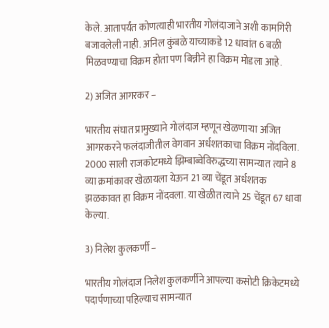केले. आतापर्यंत कोणत्याही भारतीय गोलंदाजाने अशी कामगिरी बजावलेली नाही. अनिल कुंबळे याच्याकडे 12 धावांत 6 बळी मिळवण्याचा विक्रम होता पण बिन्नीने हा विक्रम मोडला आहे.

2) अजित आगरकर –

भारतीय संघात प्रामुख्याने गोलंदाज म्हणून खेळणार्‍या अजित आगरकरने फलंदाजीतील वेगवान अर्धशतकाचा विक्रम नोंदविला. 2000 साली राजकोटमध्ये झिम्बाब्वेविरुद्धच्या सामन्यात त्याने 8 व्या क्रमांकावर खेळायला येऊन 21 व्या चेंडूत अर्धशतक झळकावत हा विक्रम नोंदवला. या खेळीत त्याने 25 चेंडूत 67 धावा केल्या.

3) निलेश कुलकर्णी –

भारतीय गोलंदाज निलेश कुलकर्णीने आपल्या कसोटी क्रिकेटमध्ये पदार्पणाच्या पहिल्याच सामन्यात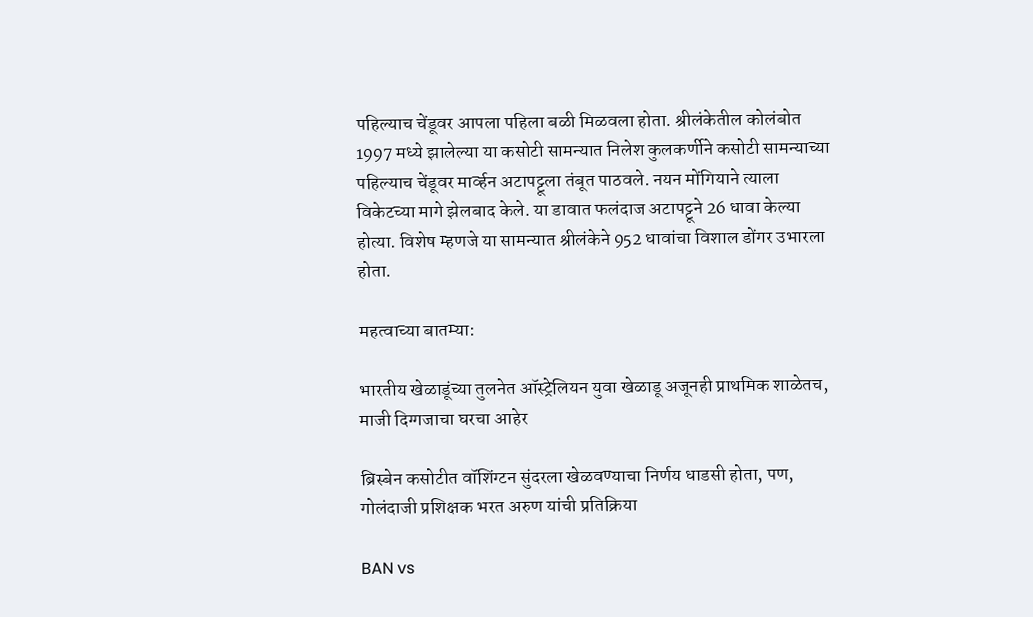पहिल्याच चेंडूवर आपला पहिला बळी मिळवला होता. श्रीलंकेतील कोलंबोत 1997 मध्ये झालेल्या या कसोटी सामन्यात निलेश कुलकर्णीने कसोटी सामन्याच्या पहिल्याच चेंडूवर मार्व्हन अटापट्टूला तंबूत पाठवले. नयन मोंगियाने त्याला विकेटच्या मागे झेलबाद केले. या डावात फलंदाज अटापट्टूने 26 धावा केल्या होत्या. विशेष म्हणजे या सामन्यात श्रीलंकेने 952 धावांचा विशाल डोंगर उभारला होता.

महत्वाच्या बातम्या:

भारतीय खेळाडूंच्या तुलनेत ऑस्ट्रेलियन युवा खेळाडू अजूनही प्राथमिक शाळेतच, माजी दिग्गजाचा घरचा आहेर

ब्रिस्बेन कसोटीत वॉशिंग्टन सुंदरला खेळवण्याचा निर्णय धाडसी होता, पण, गोलंदाजी प्रशिक्षक भरत अरुण यांची प्रतिक्रिया

BAN vs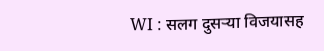WI : सलग दुसऱ्या विजयासह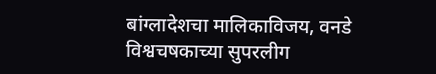बांग्लादेशचा मालिकाविजय, वनडे विश्वचषकाच्या सुपरलीग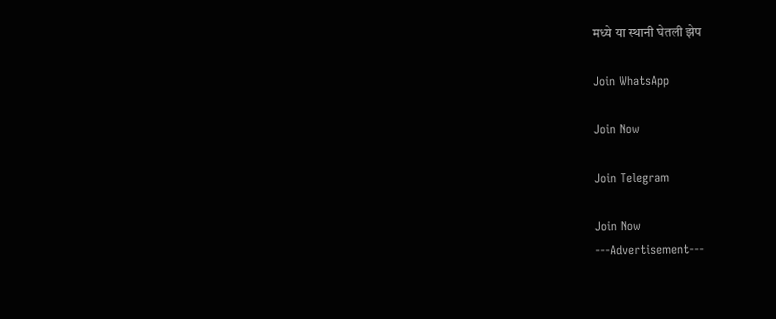मध्ये या स्थानी घेतली झेप

Join WhatsApp

Join Now

Join Telegram

Join Now
---Advertisement---